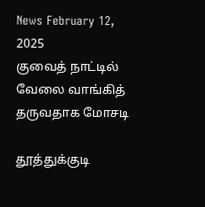News February 12, 2025
குவைத் நாட்டில் வேலை வாங்கித் தருவதாக மோசடி

தூத்துக்குடி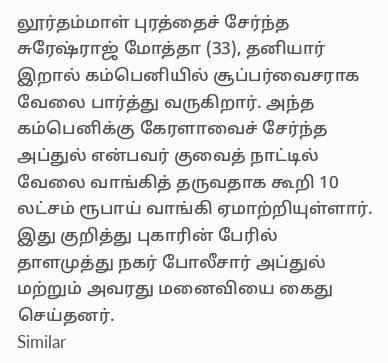லூர்தம்மாள் புரத்தைச் சேர்ந்த சுரேஷ்ராஜ் மோத்தா (33), தனியார் இறால் கம்பெனியில் சூப்பர்வைசராக வேலை பார்த்து வருகிறார். அந்த கம்பெனிக்கு கேரளாவைச் சேர்ந்த அப்துல் என்பவர் குவைத் நாட்டில் வேலை வாங்கித் தருவதாக கூறி 10 லட்சம் ரூபாய் வாங்கி ஏமாற்றியுள்ளார். இது குறித்து புகாரின் பேரில் தாளமுத்து நகர் போலீசார் அப்துல் மற்றும் அவரது மனைவியை கைது செய்தனர்.
Similar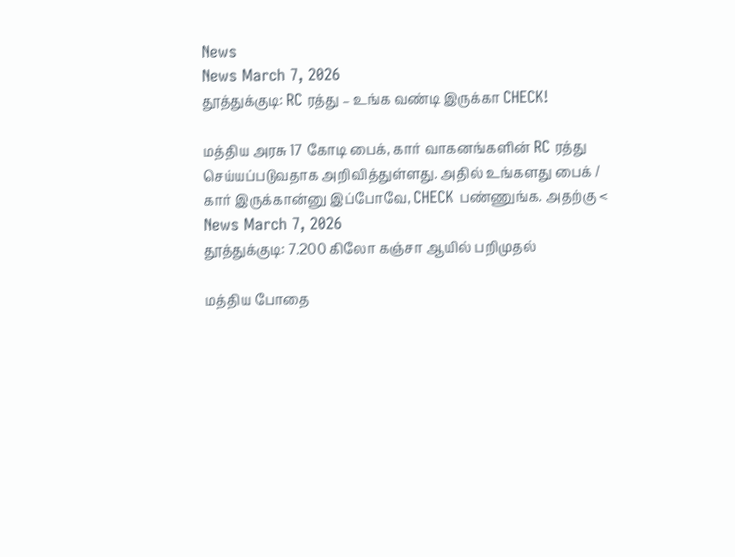News
News March 7, 2026
தூத்துக்குடி: RC ரத்து – உங்க வண்டி இருக்கா CHECK!

மத்திய அரசு 17 கோடி பைக், கார் வாகனங்களின் RC ரத்து செய்யப்படுவதாக அறிவித்துள்ளது. அதில் உங்களது பைக் / கார் இருக்கான்னு இப்போவே, CHECK பண்ணுங்க. அதற்கு <
News March 7, 2026
தூத்துக்குடி: 7.200 கிலோ கஞ்சா ஆயில் பறிமுதல்

மத்திய போதை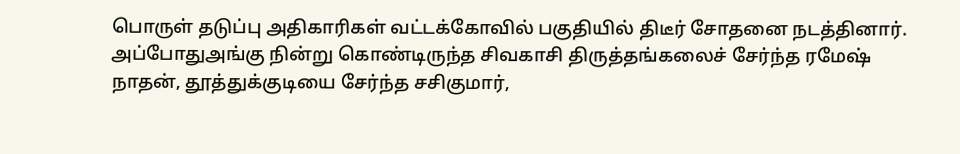பொருள் தடுப்பு அதிகாரிகள் வட்டக்கோவில் பகுதியில் திடீர் சோதனை நடத்தினார். அப்போதுஅங்கு நின்று கொண்டிருந்த சிவகாசி திருத்தங்கலைச் சேர்ந்த ரமேஷ் நாதன், தூத்துக்குடியை சேர்ந்த சசிகுமார்,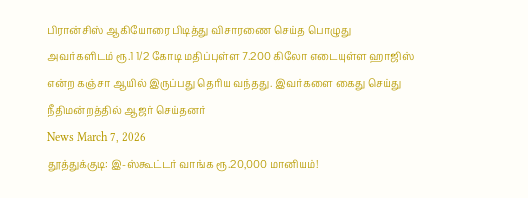பிரான்சிஸ் ஆகியோரை பிடித்து விசாரணை செய்த பொழுது அவர்களிடம் ரூ.1 1/2 கோடி மதிப்புள்ள 7.200 கிலோ எடையுள்ள ஹாஜிஸ் என்ற கஞ்சா ஆயில் இருப்பது தெரிய வந்தது. இவர்களை கைது செய்து நீதிமன்றத்தில் ஆஜர் செய்தனர்
News March 7, 2026
தூத்துக்குடி: இ-ஸ்கூட்டர் வாங்க ரூ.20,000 மானியம்!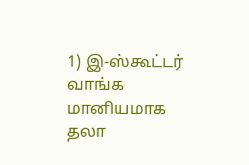1) இ-ஸ்கூட்டர் வாங்க மானியமாக தலா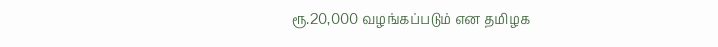ரூ.20,000 வழங்கப்படும் என தமிழக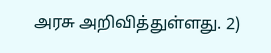அரசு அறிவித்துள்ளது. 2)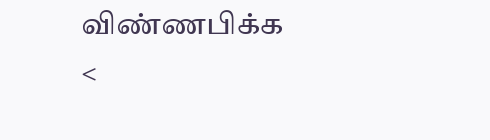விண்ணபிக்க <